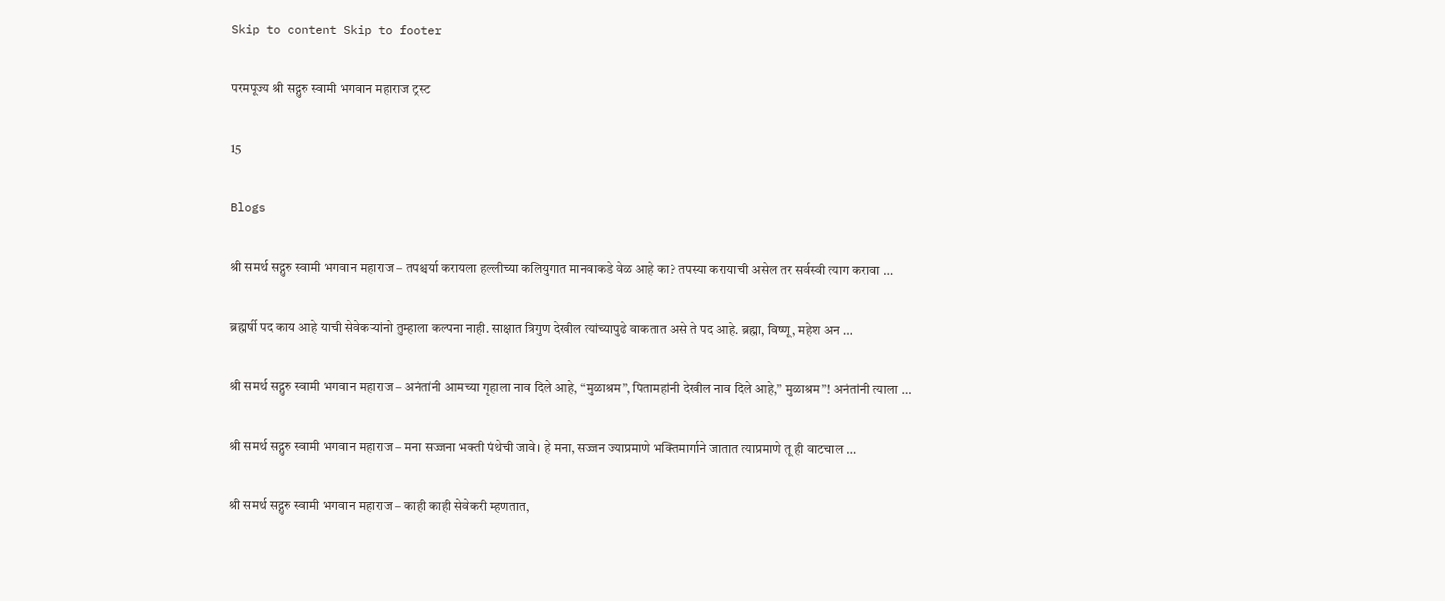Skip to content Skip to footer

परमपूज्य श्री सद्गुरु स्वामी भगवान महाराज ट्रस्ट

15

Blogs

श्री समर्थ सद्गुरु स्वामी भगवान महाराज – तपश्चर्या करायला हल्लीच्या कलियुगात मानवाकडे वेळ आहे का? तपस्या करायाची असेल तर सर्वस्वी त्याग करावा …

ब्रह्मर्षी पद काय आहे याची सेवेकऱ्यांनो तुम्हाला कल्पना नाही. साक्षात त्रिगुण देखील त्यांच्यापुढे वाकतात असे ते पद आहे. ब्रह्मा, विष्णू, महेश अन …

श्री समर्थ सद्गुरु स्वामी भगवान महाराज – अनंतांनी आमच्या गृहाला नाव दिले आहे, “मुळाश्रम”, पितामहांनी देखील नाव दिले आहे,” मुळाश्रम”! अनंतांनी त्याला …

श्री समर्थ सद्गुरु स्वामी भगवान महाराज – मना सज्जना भक्ती पंथेची जावे। हे मना, सज्जन ज्याप्रमाणे भक्तिमार्गाने जातात त्याप्रमाणे तू ही वाटचाल …

श्री समर्थ सद्गुरु स्वामी भगवान महाराज – काही काही सेवेकरी म्हणतात,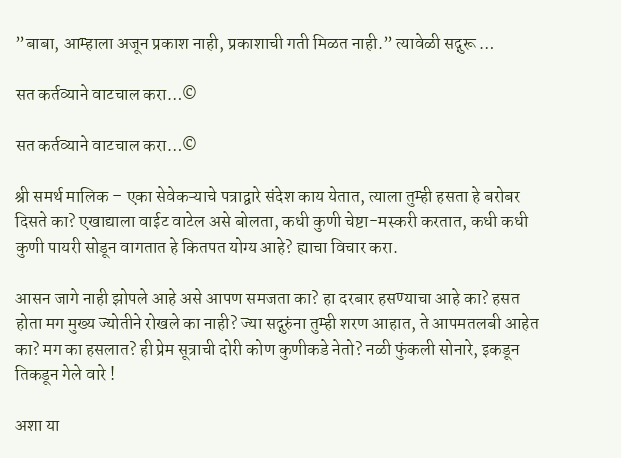”बाबा, आम्हाला अजून प्रकाश नाही, प्रकाशाची गती मिळत नाही.” त्यावेळी सद्गुरू …

सत कर्तव्याने वाटचाल करा…©

सत कर्तव्याने वाटचाल करा…©

श्री समर्थ मालिक – एका सेवेकऱ्याचे पत्राद्वारे संदेश काय येतात, त्याला तुम्ही हसता हे बरोबर दिसते का? एखाद्याला वाईट वाटेल असे बोलता, कधी कुणी चेष्टा-मस्करी करतात, कधी कधी कुणी पायरी सोडून वागतात हे कितपत योग्य आहे? ह्याचा विचार करा.

आसन जागे नाही झोपले आहे असे आपण समजता का? हा दरबार हसण्याचा आहे का? हसत होता मग मुख्य ज्योतीने रोखले का नाही? ज्या सद्गुरुंना तुम्ही शरण आहात, ते आपमतलबी आहेत का? मग का हसलात? ही प्रेम सूत्राची दोरी कोण कुणीकडे नेतो? नळी फुंकली सोनारे, इकडून तिकडून गेले वारे !

अशा या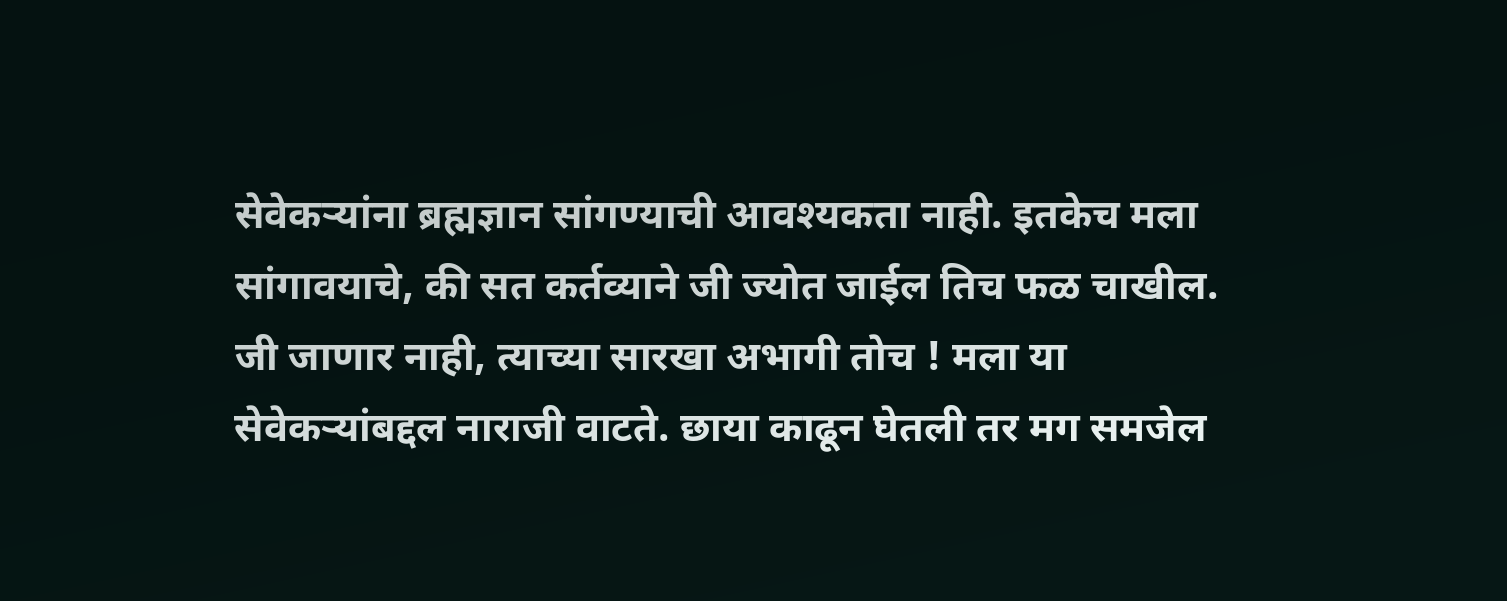सेवेकऱ्यांना ब्रह्मज्ञान सांगण्याची आवश्यकता नाही. इतकेच मला सांगावयाचे, की सत कर्तव्याने जी ज्योत जाईल तिच फळ चाखील. जी जाणार नाही, त्याच्या सारखा अभागी तोच ! मला या सेवेकऱ्यांबद्दल नाराजी वाटते. छाया काढून घेतली तर मग समजेल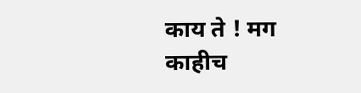काय ते ! मग काहीच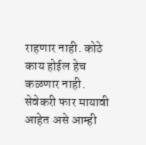राहणार नाही. कोठे काय होईल हेच कळणार नाही. सेवेकरी फार मायावी आहेत असे आम्ही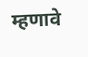म्हणावे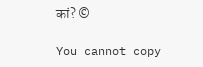कां? ©

You cannot copy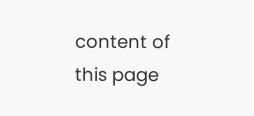content of this page